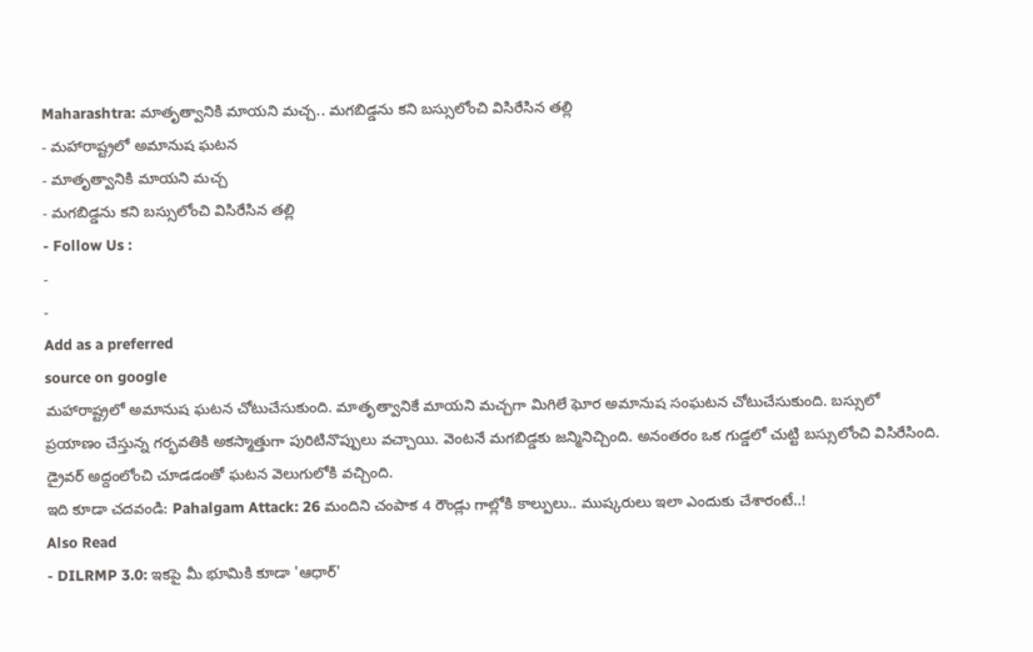Maharashtra: మాతృత్వానికి మాయని మచ్చ.. మగబిడ్డను కని బస్సులోంచి విసిరేసిన తల్లి
- మహారాష్ట్రలో అమానుష ఘటన
- మాతృత్వానికి మాయని మచ్చ
- మగబిడ్డను కని బస్సులోంచి విసిరేసిన తల్లి
- Follow Us :
-
-
Add as a preferred
source on google
మహారాష్ట్రలో అమానుష ఘటన చోటుచేసుకుంది. మాతృత్వానికే మాయని మచ్చగా మిగిలే ఘోర అమానుష సంఘటన చోటుచేసుకుంది. బస్సులో ప్రయాణం చేస్తున్న గర్భవతికి అకస్మాత్తుగా పురిటినొప్పులు వచ్చాయి. వెంటనే మగబిడ్డకు జన్మినిచ్చింది. అనంతరం ఒక గుడ్డలో చుట్టి బస్సులోంచి విసిరేసింది. డ్రైవర్ అద్దంలోంచి చూడడంతో ఘటన వెలుగులోకి వచ్చింది.
ఇది కూడా చదవండి: Pahalgam Attack: 26 మందిని చంపాక 4 రౌండ్లు గాల్లోకి కాల్పులు.. ముష్కరులు ఇలా ఎందుకు చేశారంటే..!
Also Read
- DILRMP 3.0: ఇకపై మీ భూమికి కూడా 'ఆధార్'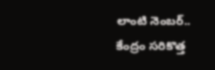లాంటి నెంబర్.. కేంద్రం సరికొత్త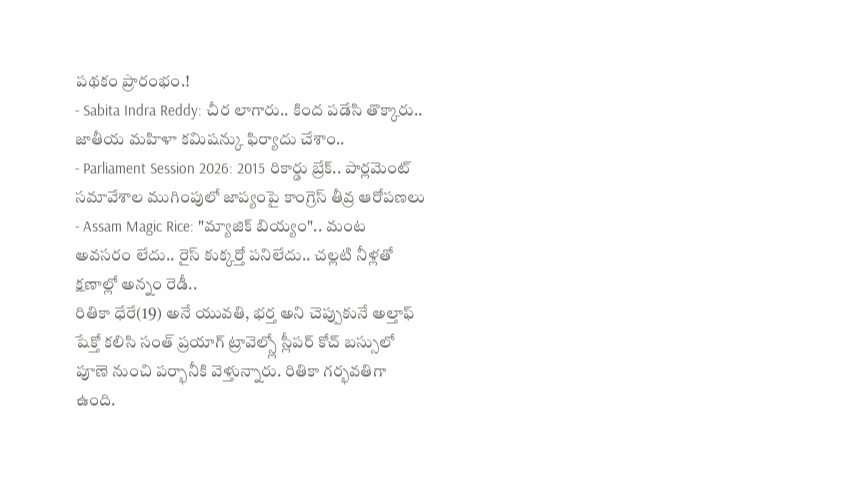పథకం ప్రారంభం.!
- Sabita Indra Reddy: చీర లాగారు.. కింద పడేసి తొక్కారు.. జాతీయ మహిళా కమిషన్కు ఫిర్యాదు చేశాం..
- Parliament Session 2026: 2015 రికార్డు బ్రేక్.. పార్లమెంట్ సమావేశాల ముగింపులో జాప్యంపై కాంగ్రెస్ తీవ్ర ఆరోపణలు
- Assam Magic Rice: "మ్యాజిక్ బియ్యం".. మంట అవసరం లేదు.. రైస్ కుక్కర్తో పనిలేదు.. చల్లటి నీళ్లతో క్షణాల్లో అన్నం రెడీ..
రితికా ధేరే(19) అనే యువతి, భర్త అని చెప్పుకునే అల్తాఫ్ షేక్తో కలిసి సంత్ ప్రయాగ్ ట్రావెల్స్లో స్లీపర్ కోచ్ బస్సులో పూణె నుంచి పర్భానీకి వెళ్తున్నారు. రితికా గర్భవతిగా ఉంది.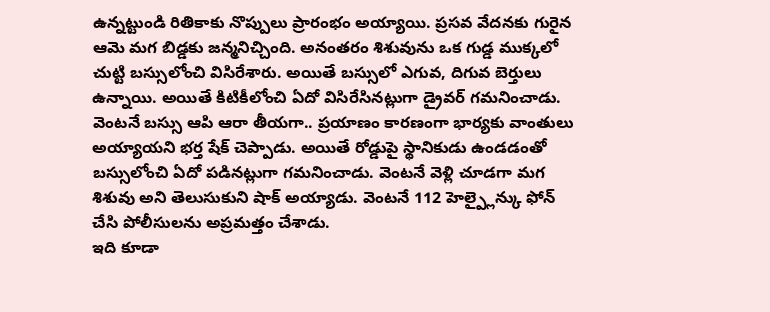ఉన్నట్టుండి రితికాకు నొప్పులు ప్రారంభం అయ్యాయి. ప్రసవ వేదనకు గురైన ఆమె మగ బిడ్డకు జన్మనిచ్చింది. అనంతరం శిశువును ఒక గుడ్డ ముక్కలో చుట్టి బస్సులోంచి విసిరేశారు. అయితే బస్సులో ఎగువ, దిగువ బెర్తులు ఉన్నాయి. అయితే కిటికీలోంచి ఏదో విసిరేసినట్లుగా డ్రైవర్ గమనించాడు. వెంటనే బస్సు ఆపి ఆరా తీయగా.. ప్రయాణం కారణంగా భార్యకు వాంతులు అయ్యాయని భర్త షేక్ చెప్పాడు. అయితే రోడ్డుపై స్థానికుడు ఉండడంతో బస్సులోంచి ఏదో పడినట్లుగా గమనించాడు. వెంటనే వెళ్లి చూడగా మగ శిశువు అని తెలుసుకుని షాక్ అయ్యాడు. వెంటనే 112 హెల్ప్లైన్కు ఫోన్ చేసి పోలీసులను అప్రమత్తం చేశాడు.
ఇది కూడా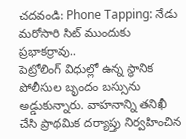చదవండి: Phone Tapping: నేడు మరోసారి సిట్ ముందుకు ప్రభాకర్రావు..
పెట్రోలింగ్ విధుల్లో ఉన్న స్థానిక పోలీసుల బృందం బస్సును అడ్డుకున్నారు. వాహనాన్ని తనిఖీ చేసి ప్రాథమిక దర్యాప్తు నిర్వహించిన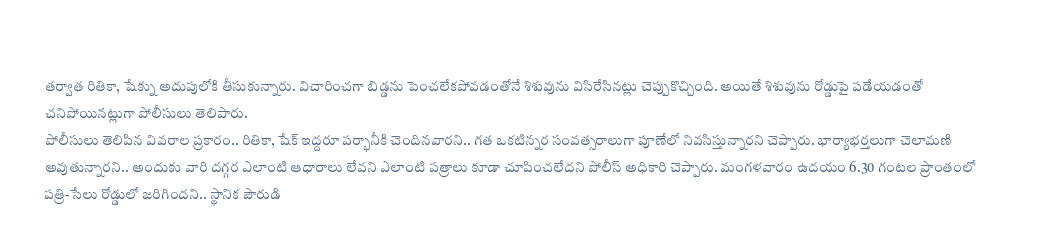తర్వాత రితికా, షేక్ను అదుపులోకి తీసుకున్నారు. విచారించగా బిడ్డను పెంచలేకపోవడంతోనే శిశువును విసిరేసినట్లు చెప్పుకొచ్చింది. అయితే శిశువును రోడ్డుపై పడేయడంతో చనిపోయినట్లుగా పోలీసులు తెలిపారు.
పోలీసులు తెలిపిన వివరాల ప్రకారం.. రితికా, షేక్ ఇద్దరూ పర్భానీకి చెందినవారని.. గత ఒకటిన్నర సంవత్సరాలుగా పూణేలో నివసిస్తున్నారని చెప్పారు. భార్యాభర్తలుగా చెలామణి అవుతున్నారని.. అందుకు వారి దగ్గర ఎలాంటి ఆధారాలు లేవని ఎలాంటి పత్రాలు కూడా చూపించలేదని పోలీస్ అధికారి చెప్పారు. మంగళవారం ఉదయం 6.30 గంటల ప్రాంతంలో పత్రి-సేలు రోడ్డులో జరిగిందని.. స్థానిక పౌరుడి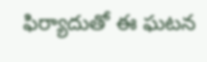ఫిర్యాదుతో ఈ ఘటన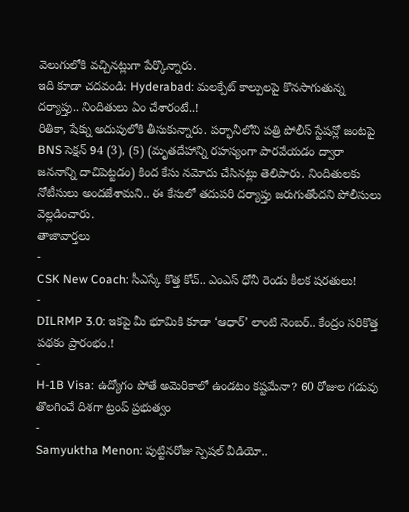వెలుగులోకి వచ్చినట్లుగా పేర్కొన్నారు.
ఇది కూడా చదవండి: Hyderabad: మలక్పేట్ కాల్పులపై కొనసాగుతున్న దర్యాప్తు.. నిందితులు ఏం చేశారంటే..!
రితికా, షేక్ను అదుపులోకి తీసుకున్నారు. పర్భానీలోని పత్రి పోలీస్ స్టేషన్లో జంటపై BNS సెక్షన్ 94 (3), (5) (మృతదేహాన్ని రహస్యంగా పారవేయడం ద్వారా జననాన్ని దాచిపెట్టడం) కింద కేసు నమోదు చేసినట్లు తెలిపారు. నిందితులకు నోటీసులు అందజేశామని.. ఈ కేసులో తదుపరి దర్యాప్తు జరుగుతోందని పోలీసులు వెల్లడించారు.
తాజావార్తలు
-
CSK New Coach: సీఎస్కే కొత్త కోచ్.. ఎంఎస్ ధోనీ రెండు కీలక షరతులు!
-
DILRMP 3.0: ఇకపై మీ భూమికి కూడా ‘ఆధార్’ లాంటి నెంబర్.. కేంద్రం సరికొత్త పథకం ప్రారంభం.!
-
H-1B Visa: ఉద్యోగం పోతే అమెరికాలో ఉండటం కష్టమేనా? 60 రోజుల గడువు తొలగించే దిశగా ట్రంప్ ప్రభుత్వం
-
Samyuktha Menon: పుట్టినరోజు స్పెషల్ వీడియో..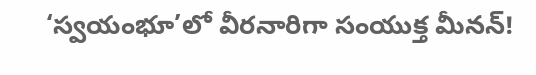‘స్వయంభూ’లో వీరనారిగా సంయుక్త మీనన్!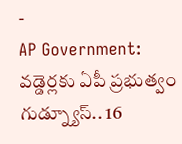-
AP Government: వడ్డెర్లకు ఏపీ ప్రభుత్వం గుడ్న్యూస్.. 16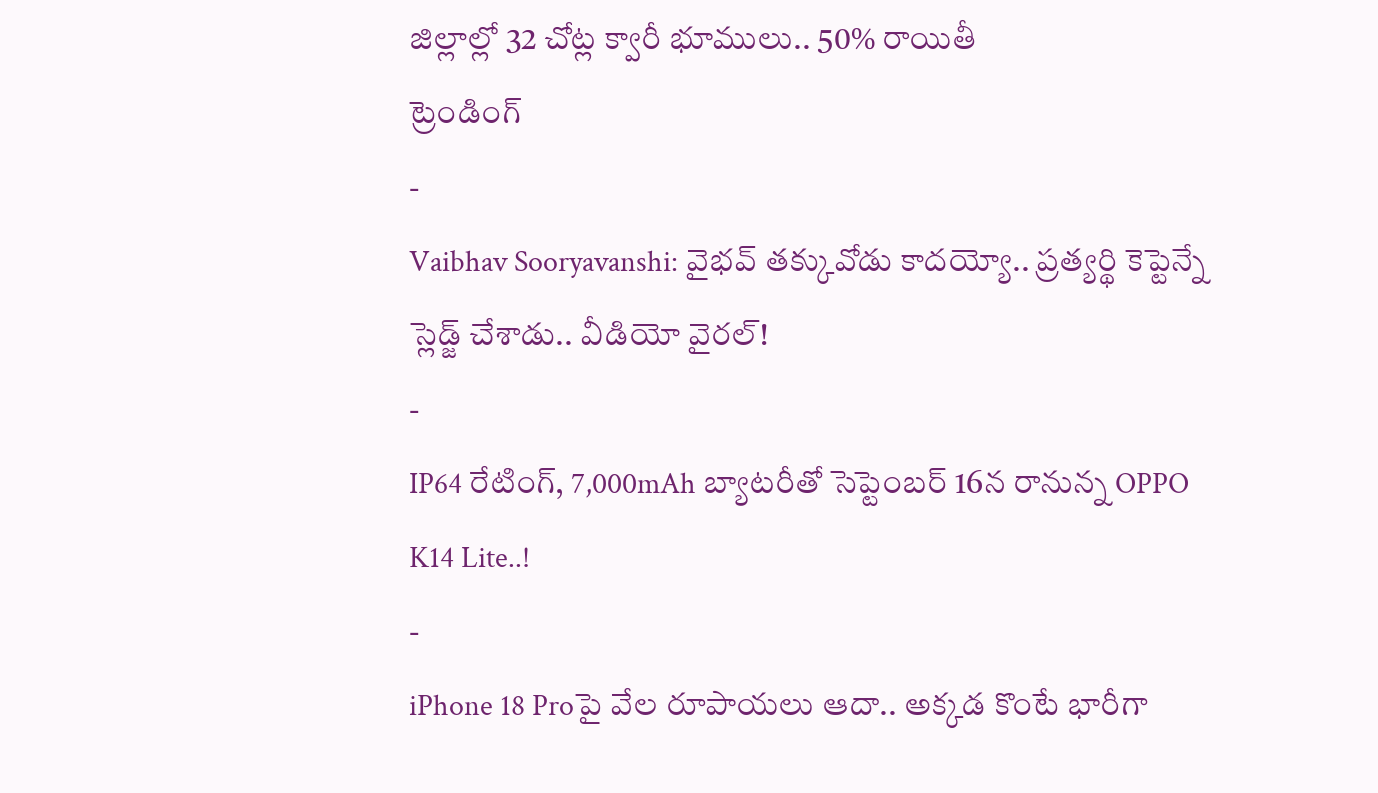జిల్లాల్లో 32 చోట్ల క్వారీ భూములు.. 50% రాయితీ
ట్రెండింగ్
-
Vaibhav Sooryavanshi: వైభవ్ తక్కువోడు కాదయ్యో.. ప్రత్యర్థి కెప్టెన్నే స్లెడ్జ్ చేశాడు.. వీడియో వైరల్!
-
IP64 రేటింగ్, 7,000mAh బ్యాటరీతో సెప్టెంబర్ 16న రానున్న OPPO K14 Lite..!
-
iPhone 18 Proపై వేల రూపాయలు ఆదా.. అక్కడ కొంటే భారీగా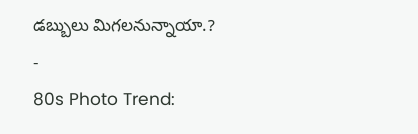డబ్బులు మిగలనున్నాయా.?
-
80s Photo Trend: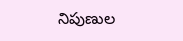నిపుణుల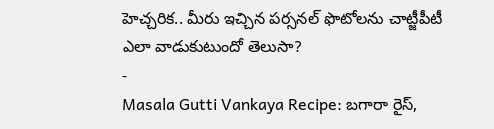హెచ్చరిక.. మీరు ఇచ్చిన పర్సనల్ ఫొటోలను చాట్జీపీటీ ఎలా వాడుకుటుందో తెలుసా?
-
Masala Gutti Vankaya Recipe: బగారా రైస్,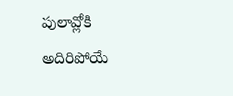పులావ్లోకి అదిరిపోయే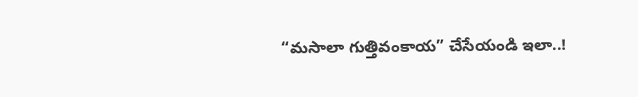“మసాలా గుత్తివంకాయ” చేసేయండి ఇలా..!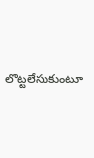లొట్టలేసుకుంటూ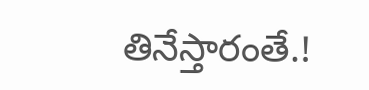తినేస్తారంతే.!